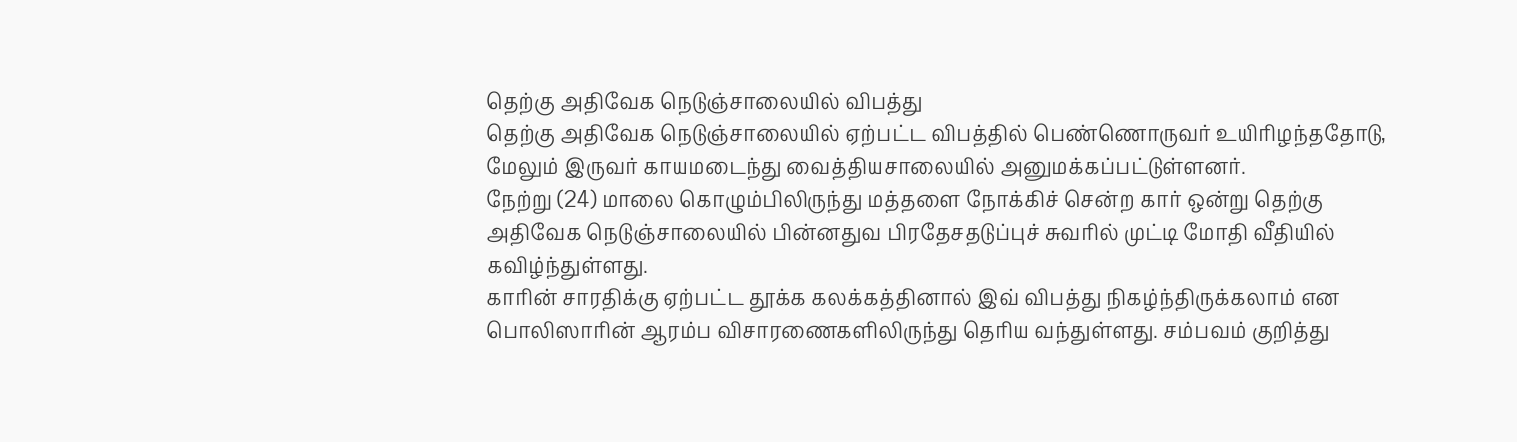தெற்கு அதிவேக நெடுஞ்சாலையில் விபத்து
தெற்கு அதிவேக நெடுஞ்சாலையில் ஏற்பட்ட விபத்தில் பெண்ணொருவர் உயிரிழந்ததோடு, மேலும் இருவர் காயமடைந்து வைத்தியசாலையில் அனுமக்கப்பட்டுள்ளனர்.
நேற்று (24) மாலை கொழும்பிலிருந்து மத்தளை நோக்கிச் சென்ற கார் ஒன்று தெற்கு அதிவேக நெடுஞ்சாலையில் பின்னதுவ பிரதேசதடுப்புச் சுவரில் முட்டி மோதி வீதியில் கவிழ்ந்துள்ளது.
காரின் சாரதிக்கு ஏற்பட்ட தூக்க கலக்கத்தினால் இவ் விபத்து நிகழ்ந்திருக்கலாம் என பொலிஸாரின் ஆரம்ப விசாரணைகளிலிருந்து தெரிய வந்துள்ளது. சம்பவம் குறித்து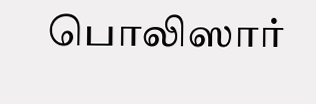பொலிஸார்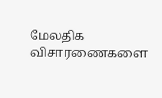மேலதிக விசாரணைகளை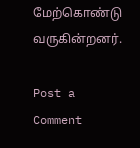மேற்கொண்டு வருகின்றனர்.

Post a Comment